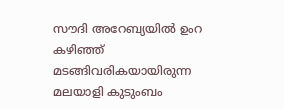സൗദി അറേബ്യയില്‍ ഉംറ കഴിഞ്ഞ് മടങ്ങിവരികയായിരുന്ന മലയാളി കുടുംബം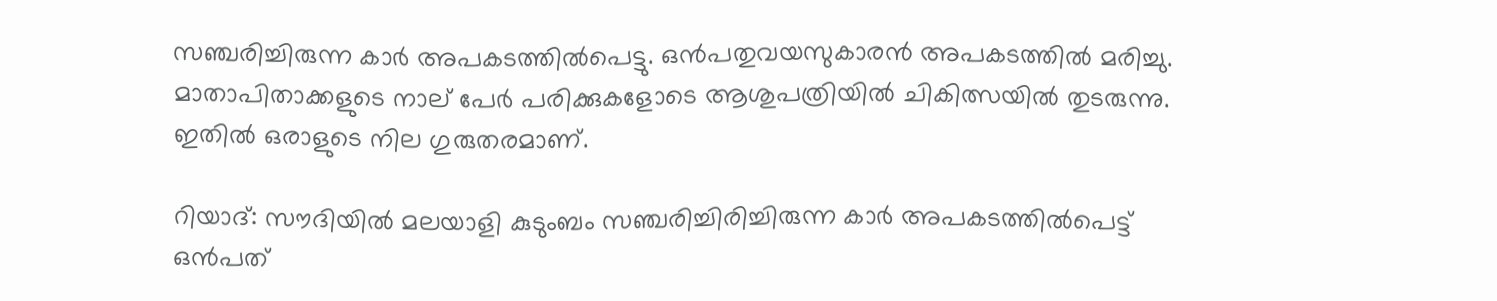സഞ്ചരിച്ചിരുന്ന കാര്‍ അപകടത്തില്‍പെട്ടു. ഒന്‍പതുവയസുകാരന്‍ അപകടത്തില്‍ മരിച്ചു. മാതാപിതാക്കളുടെ നാല് പേര്‍ പരിക്കുകളോടെ ആശുപത്രിയില്‍ ചികിത്സയില്‍ തുടരുന്നു. ഇതില്‍ ഒരാളുടെ നില ഗുരുതരമാണ്.

റിയാദ്: സൗദിയില്‍ മലയാളി കുടുംബം സഞ്ചരിച്ചിരിച്ചിരുന്ന കാര്‍ അപകടത്തില്‍പെട്ട് ഒന്‍പത്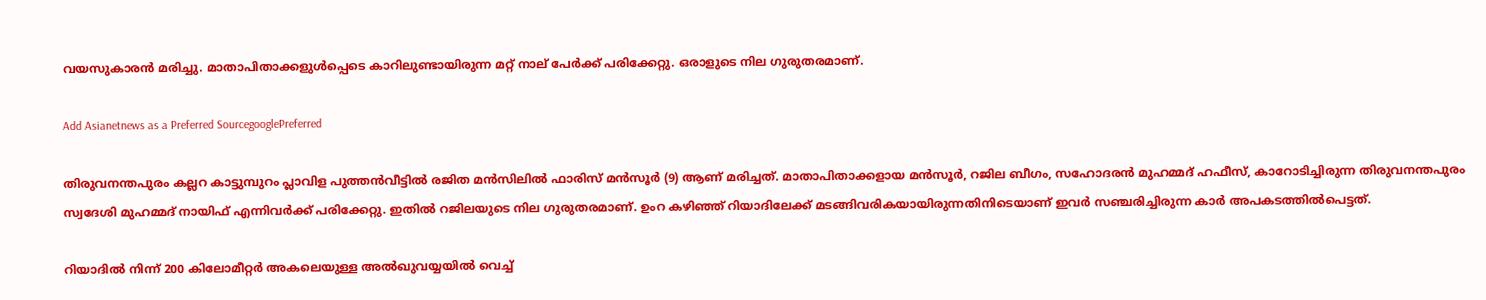വയസുകാരന്‍ മരിച്ചു. മാതാപിതാക്കളുള്‍പ്പെടെ കാറിലുണ്ടായിരുന്ന മറ്റ് നാല് പേര്‍ക്ക് പരിക്കേറ്റു. ഒരാളുടെ നില ഗുരുതരമാണ്.

Add Asianetnews as a Preferred SourcegooglePreferred

തിരുവനന്തപുരം കല്ലറ കാട്ടുമ്പുറം പ്ലാവിള പുത്തന്‍വീട്ടില്‍ രജിത മന്‍സിലില്‍ ഫാരിസ് മന്‍സൂര്‍ (9) ആണ് മരിച്ചത്. മാതാപിതാക്കളായ മന്‍സൂര്‍, റജില ബീഗം, സഹോദരന്‍ മുഹമ്മദ് ഹഫീസ്, കാറോടിച്ചിരുന്ന തിരുവനന്തപുരം സ്വദേശി മുഹമ്മദ് നായിഫ് എന്നിവര്‍ക്ക് പരിക്കേറ്റു. ഇതില്‍ റജിലയുടെ നില ഗുരുതരമാണ്. ഉംറ കഴിഞ്ഞ് റിയാദിലേക്ക് മടങ്ങിവരികയായിരുന്നതിനിടെയാണ് ഇവര്‍ സഞ്ചരിച്ചിരുന്ന കാര്‍ അപകടത്തില്‍പെട്ടത്.

റിയാദില്‍ നിന്ന് 200 കിലോമീറ്റര്‍ അകലെയുള്ള അല്‍ഖുവയ്യയില്‍ വെച്ച്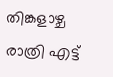തിങ്കളാഴ്ച രാത്രി എട്ട്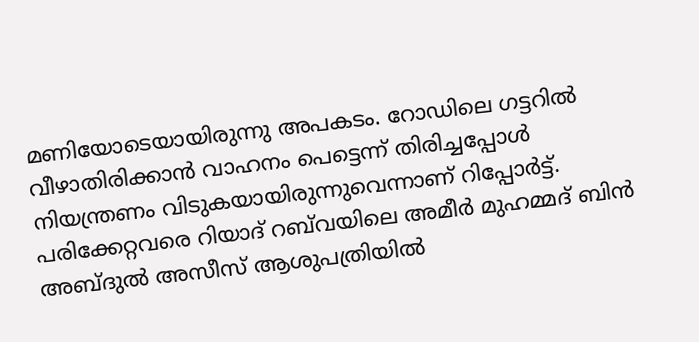മണിയോടെയായിരുന്നു അപകടം. റോഡിലെ ഗട്ടറില്‍ വീഴാതിരിക്കാന്‍ വാഹനം പെട്ടെന്ന് തിരിച്ചപ്പോള്‍ നിയന്ത്രണം വിടുകയായിരുന്നുവെന്നാണ് റിപ്പോര്‍ട്ട്. പരിക്കേറ്റവരെ റിയാദ് റബ്‍വയിലെ അമീര്‍ മുഹമ്മദ് ബിന്‍ അബ്ദുല്‍ അസീസ് ആശുപത്രിയില്‍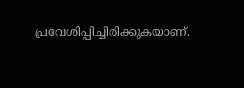പ്രവേശിപ്പിച്ചിരിക്കുകയാണ്.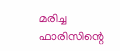മരിച്ച ഫാരിസിന്റെ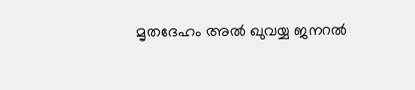മൃതദേഹം അല്‍ ഖുവയ്യ ജനറല്‍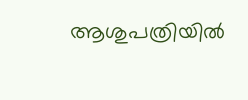ആശുപത്രിയില്‍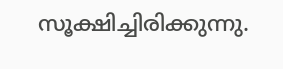സൂക്ഷിച്ചിരിക്കുന്നു.